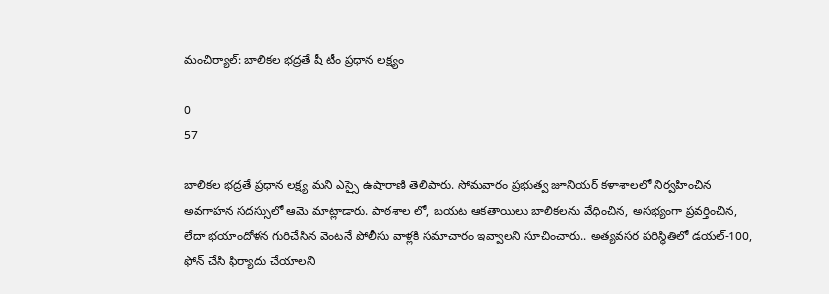మంచిర్యాల్: బాలికల భద్రతే షీ టీం ప్రధాన లక్ష్యం

0
57

బాలికల భద్రతే ప్రధాన లక్ష్య మని ఎస్సై ఉషారాణి తెలిపారు. సోమవారం ప్రభుత్వ జూనియర్ కళాశాలలో నిర్వహించిన అవగాహన సదస్సులో ఆమె మాట్లాడారు. పాఠశాల లో, బయట ఆకతాయిలు బాలికలను వేధించిన, అసభ్యంగా ప్రవర్తించిన, లేదా భయాందోళన గురిచేసిన వెంటనే పోలీసు వాళ్లకి సమాచారం ఇవ్వాలని సూచించారు.. అత్యవసర పరిస్థితిలో డయల్-100, ఫోన్ చేసి ఫిర్యాదు చేయాలని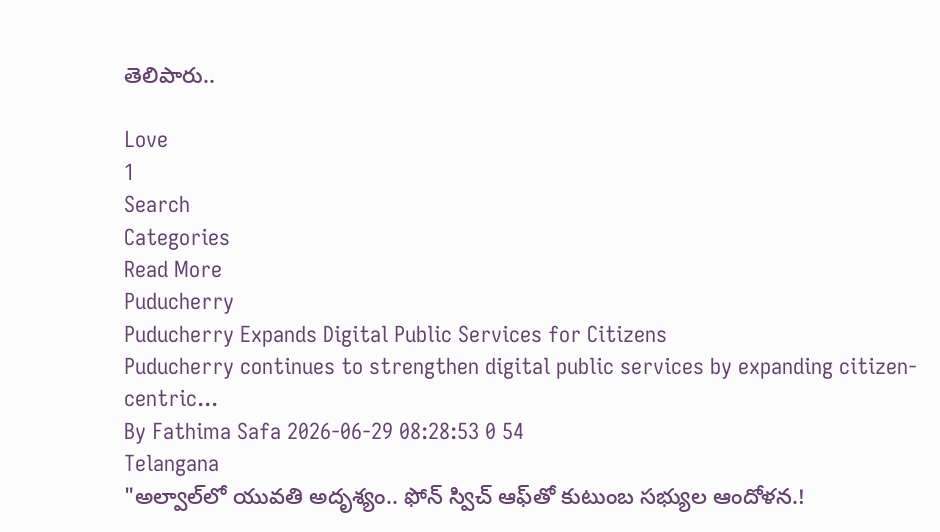తెలిపారు..

Love
1
Search
Categories
Read More
Puducherry
Puducherry Expands Digital Public Services for Citizens
Puducherry continues to strengthen digital public services by expanding citizen-centric...
By Fathima Safa 2026-06-29 08:28:53 0 54
Telangana
"అల్వాల్‌లో యువతి అదృశ్యం.. ఫోన్ స్విచ్ ఆఫ్‌తో కుటుంబ సభ్యుల ఆందోళన.!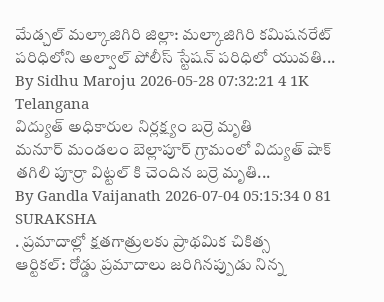మేడ్చల్ మల్కాజిగిరి జిల్లా: మల్కాజిగిరి కమిషనరేట్ పరిధిలోని అల్వాల్ పోలీస్ స్టేషన్ పరిధిలో యువతి...
By Sidhu Maroju 2026-05-28 07:32:21 4 1K
Telangana
విద్యుత్ అధికారుల నిర్లక్ష్యం బర్రె మృతి
మనూర్ మండలం బెల్లాపూర్ గ్రామంలో విద్యుత్ షాక్ తగిలి పూర్రా విట్టల్ కి చెందిన బర్రె మృతి...
By Gandla Vaijanath 2026-07-04 05:15:34 0 81
SURAKSHA
. ప్రమాదాల్లో క్షతగాత్రులకు ప్రాథమిక చికిత్స
ఆర్టికల్: రోడ్డు ప్రమాదాలు జరిగినప్పుడు నిన్న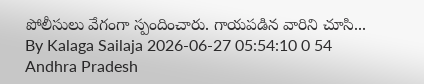పోలీసులు వేగంగా స్పందించారు. గాయపడిన వారిని చూసి...
By Kalaga Sailaja 2026-06-27 05:54:10 0 54
Andhra Pradesh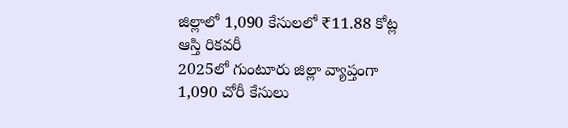జిల్లాలో 1,090 కేసులలో ₹11.88 కోట్ల ఆస్తి రికవరీ
2025లో గుంటూరు జిల్లా వ్యాప్తంగా 1,090 చోరీ కేసులు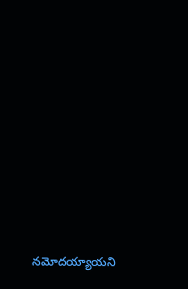నమోదయ్యాయని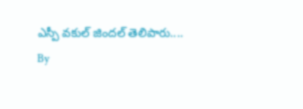ఎస్పీ వకుల్ జిందల్ తెలిపారు....
By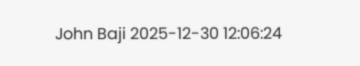John Baji 2025-12-30 12:06:24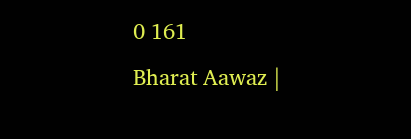0 161
Bharat Aawaz |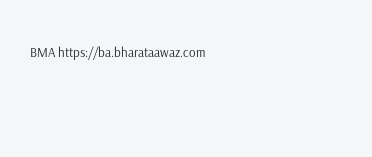BMA https://ba.bharataawaz.com